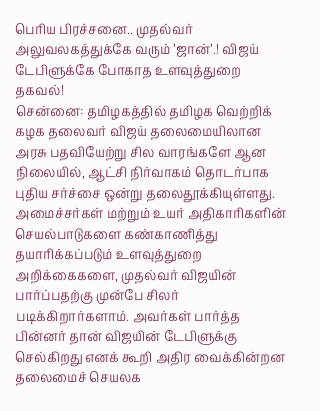பெரிய பிரச்சனை.. முதல்வர் அலுவலகத்துக்கே வரும் ’ஜான்’.! விஜய் டேபிளுக்கே போகாத உளவுத்துறை தகவல்!
சென்னை: தமிழகத்தில் தமிழக வெற்றிக் கழக தலைவர் விஜய் தலைமையிலான அரசு பதவியேற்று சில வாரங்களே ஆன நிலையில், ஆட்சி நிர்வாகம் தொடர்பாக புதிய சர்ச்சை ஒன்று தலைதூக்கியுள்ளது. அமைச்சர்கள் மற்றும் உயர் அதிகாரிகளின் செயல்பாடுகளை கண்காணித்து தயாரிக்கப்படும் உளவுத்துறை அறிக்கைகளை, முதல்வர் விஜயின் பார்ப்பதற்கு முன்பே சிலர் படிக்கிறார்களாம். அவர்கள் பார்த்த பின்னர் தான் விஜயின் டேபிளுக்கு செல்கிறது எனக் கூறி அதிர வைக்கின்றன தலைமைச் செயலக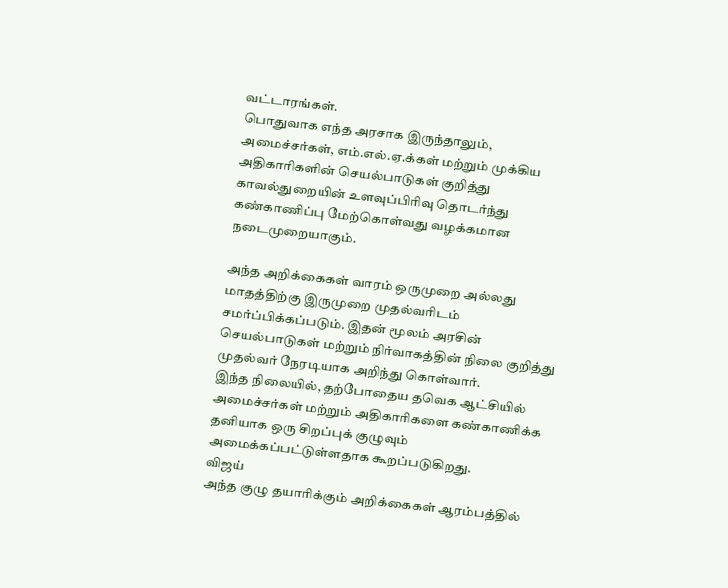வட்டாரங்கள்.
பொதுவாக எந்த அரசாக இருந்தாலும், அமைச்சர்கள், எம்.எல்.ஏ.க்கள் மற்றும் முக்கிய அதிகாரிகளின் செயல்பாடுகள் குறித்து காவல்துறையின் உளவுப்பிரிவு தொடர்ந்து கண்காணிப்பு மேற்கொள்வது வழக்கமான நடைமுறையாகும்.

அந்த அறிக்கைகள் வாரம் ஒருமுறை அல்லது மாதத்திற்கு இருமுறை முதல்வரிடம் சமர்ப்பிக்கப்படும். இதன் மூலம் அரசின் செயல்பாடுகள் மற்றும் நிர்வாகத்தின் நிலை குறித்து முதல்வர் நேரடியாக அறிந்து கொள்வார்.
இந்த நிலையில், தற்போதைய தவெக ஆட்சியில் அமைச்சர்கள் மற்றும் அதிகாரிகளை கண்காணிக்க தனியாக ஒரு சிறப்புக் குழுவும் அமைக்கப்பட்டுள்ளதாக கூறப்படுகிறது.
விஜய்
அந்த குழு தயாரிக்கும் அறிக்கைகள் ஆரம்பத்தில்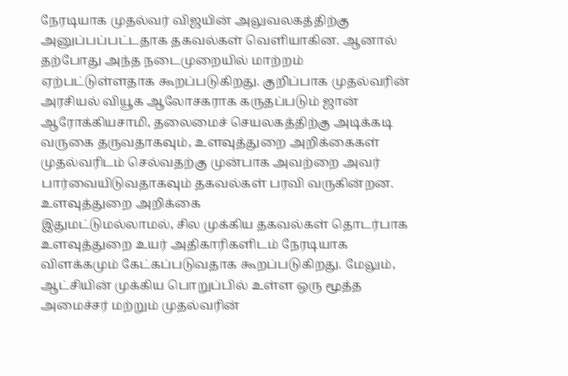நேரடியாக முதல்வர் விஜயின் அலுவலகத்திற்கு அனுப்பப்பட்டதாக தகவல்கள் வெளியாகின. ஆனால் தற்போது அந்த நடைமுறையில் மாற்றம் ஏற்பட்டுள்ளதாக கூறப்படுகிறது. குறிப்பாக முதல்வரின் அரசியல் வியூக ஆலோசகராக கருதப்படும் ஜான் ஆரோக்கியசாமி, தலைமைச் செயலகத்திற்கு அடிக்கடி வருகை தருவதாகவும், உளவுத்துறை அறிக்கைகள் முதல்வரிடம் செல்வதற்கு முன்பாக அவற்றை அவர் பார்வையிடுவதாகவும் தகவல்கள் பரவி வருகின்றன.
உளவுத்துறை அறிக்கை
இதுமட்டுமல்லாமல், சில முக்கிய தகவல்கள் தொடர்பாக உளவுத்துறை உயர் அதிகாரிகளிடம் நேரடியாக விளக்கமும் கேட்கப்படுவதாக கூறப்படுகிறது. மேலும், ஆட்சியின் முக்கிய பொறுப்பில் உள்ள ஒரு மூத்த அமைச்சர் மற்றும் முதல்வரின்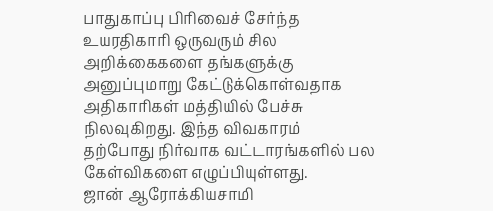பாதுகாப்பு பிரிவைச் சேர்ந்த உயரதிகாரி ஒருவரும் சில அறிக்கைகளை தங்களுக்கு அனுப்புமாறு கேட்டுக்கொள்வதாக அதிகாரிகள் மத்தியில் பேச்சு நிலவுகிறது. இந்த விவகாரம் தற்போது நிர்வாக வட்டாரங்களில் பல கேள்விகளை எழுப்பியுள்ளது.
ஜான் ஆரோக்கியசாமி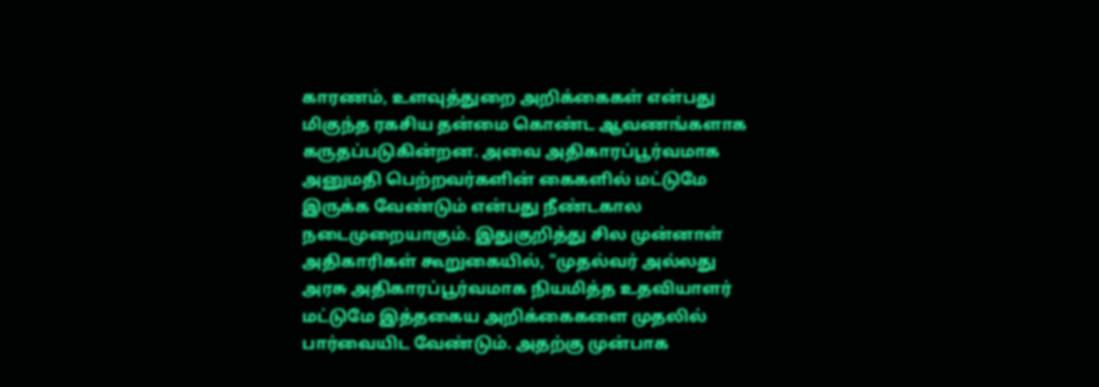காரணம், உளவுத்துறை அறிக்கைகள் என்பது மிகுந்த ரகசிய தன்மை கொண்ட ஆவணங்களாக கருதப்படுகின்றன. அவை அதிகாரப்பூர்வமாக அனுமதி பெற்றவர்களின் கைகளில் மட்டுமே இருக்க வேண்டும் என்பது நீண்டகால நடைமுறையாகும். இதுகுறித்து சில முன்னாள் அதிகாரிகள் கூறுகையில், "முதல்வர் அல்லது அரசு அதிகாரப்பூர்வமாக நியமித்த உதவியாளர் மட்டுமே இத்தகைய அறிக்கைகளை முதலில் பார்வையிட வேண்டும். அதற்கு முன்பாக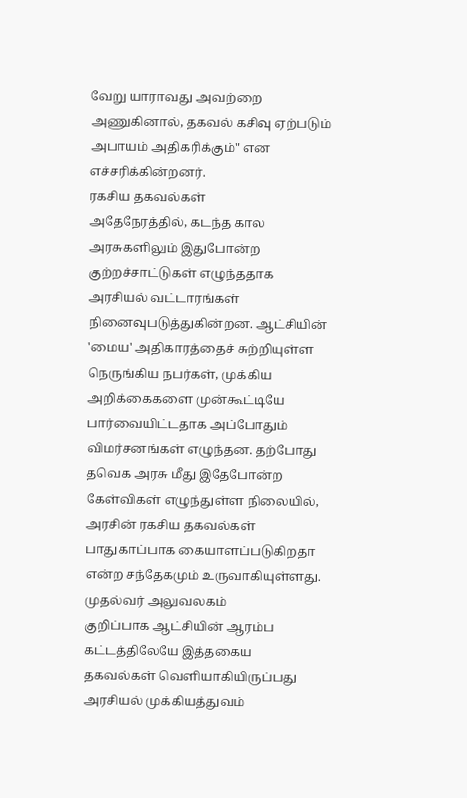வேறு யாராவது அவற்றை அணுகினால், தகவல் கசிவு ஏற்படும் அபாயம் அதிகரிக்கும்" என எச்சரிக்கின்றனர்.
ரகசிய தகவல்கள்
அதேநேரத்தில், கடந்த கால அரசுகளிலும் இதுபோன்ற குற்றச்சாட்டுகள் எழுந்ததாக அரசியல் வட்டாரங்கள் நினைவுபடுத்துகின்றன. ஆட்சியின் 'மைய' அதிகாரத்தைச் சுற்றியுள்ள நெருங்கிய நபர்கள், முக்கிய அறிக்கைகளை முன்கூட்டியே பார்வையிட்டதாக அப்போதும் விமர்சனங்கள் எழுந்தன. தற்போது தவெக அரசு மீது இதேபோன்ற கேள்விகள் எழுந்துள்ள நிலையில், அரசின் ரகசிய தகவல்கள் பாதுகாப்பாக கையாளப்படுகிறதா என்ற சந்தேகமும் உருவாகியுள்ளது.
முதல்வர் அலுவலகம்
குறிப்பாக ஆட்சியின் ஆரம்ப கட்டத்திலேயே இத்தகைய தகவல்கள் வெளியாகியிருப்பது அரசியல் முக்கியத்துவம்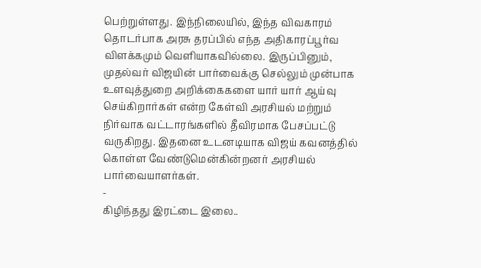பெற்றுள்ளது. இந்நிலையில், இந்த விவகாரம் தொடர்பாக அரசு தரப்பில் எந்த அதிகாரப்பூர்வ விளக்கமும் வெளியாகவில்லை. இருப்பினும், முதல்வர் விஜயின் பார்வைக்கு செல்லும் முன்பாக உளவுத்துறை அறிக்கைகளை யார் யார் ஆய்வு செய்கிறார்கள் என்ற கேள்வி அரசியல் மற்றும் நிர்வாக வட்டாரங்களில் தீவிரமாக பேசப்பட்டு வருகிறது. இதனை உடனடியாக விஜய் கவனத்தில் கொள்ள வேண்டுமென்கின்றனர் அரசியல் பார்வையாளர்கள்.
-
கிழிந்தது இரட்டை இலை..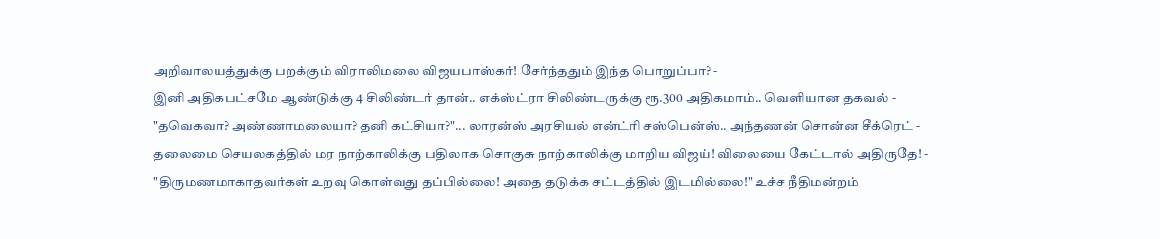அறிவாலயத்துக்கு பறக்கும் விராலிமலை விஜயபாஸ்கர்! சேர்ந்ததும் இந்த பொறுப்பா? -
இனி அதிகபட்சமே ஆண்டுக்கு 4 சிலிண்டர் தான்.. எக்ஸ்ட்ரா சிலிண்டருக்கு ரூ.300 அதிகமாம்.. வெளியான தகவல் -
"தவெகவா? அண்ணாமலையா? தனி கட்சியா?"... லாரன்ஸ் அரசியல் என்ட்ரி சஸ்பென்ஸ்.. அந்தணன் சொன்ன சீக்ரெட் -
தலைமை செயலகத்தில் மர நாற்காலிக்கு பதிலாக சொகுசு நாற்காலிக்கு மாறிய விஜய்! விலையை கேட்டால் அதிருதே! -
"திருமணமாகாதவர்கள் உறவு கொள்வது தப்பில்லை! அதை தடுக்க சட்டத்தில் இடமில்லை!" உச்ச நீதிமன்றம்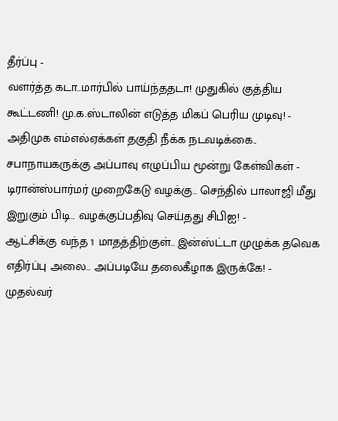தீர்ப்பு -
வளர்த்த கடா..மார்பில் பாய்ந்ததடா! முதுகில் குத்திய கூட்டணி! மு.க.ஸ்டாலின் எடுத்த மிகப் பெரிய முடிவு! -
அதிமுக எம்எல்ஏக்கள் தகுதி நீக்க நடவடிக்கை.. சபாநாயகருக்கு அப்பாவு எழுப்பிய மூன்று கேள்விகள் -
டிரான்ஸ்பார்மர் முறைகேடு வழக்கு.. செந்தில் பாலாஜி மீது இறுகும் பிடி.. வழக்குப்பதிவு செய்தது சிபிஐ! -
ஆட்சிக்கு வந்த 1 மாதத்திற்குள்.. இன்ஸ்ட்டா முழுக்க தவெக எதிர்ப்பு அலை.. அப்படியே தலைகீழாக இருக்கே! -
முதல்வர்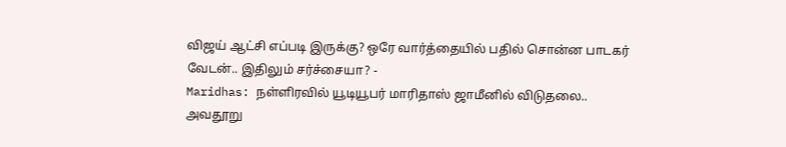விஜய் ஆட்சி எப்படி இருக்கு? ஒரே வார்த்தையில் பதில் சொன்ன பாடகர் வேடன்.. இதிலும் சர்ச்சையா? -
Maridhas: நள்ளிரவில் யூடியூபர் மாரிதாஸ் ஜாமீனில் விடுதலை.. அவதூறு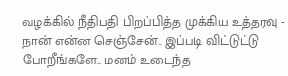வழக்கில் நீதிபதி பிறப்பித்த முக்கிய உத்தரவு -
நான் என்ன செஞ்சேன்.. இப்படி விட்டுட்டு போறீங்களே.. மனம் உடைந்த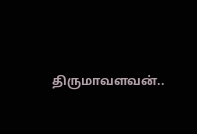திருமாவளவன்..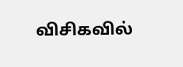விசிகவில்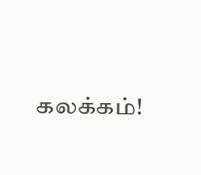கலக்கம்!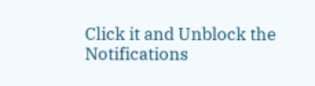Click it and Unblock the Notifications